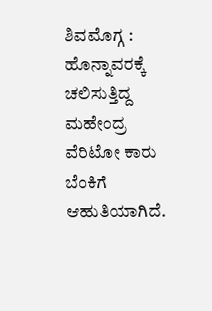ಶಿವಮೊಗ್ಗ : ಹೊನ್ನಾವರಕ್ಕೆ ಚಲಿಸುತ್ತಿದ್ದ ಮಹೇಂದ್ರ ವೆರಿಟೋ ಕಾರು ಬೆಂಕಿಗೆ ಆಹುತಿಯಾಗಿದೆ.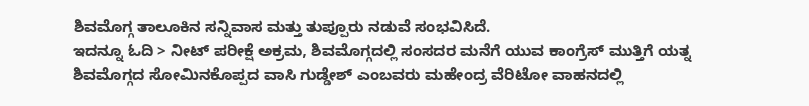ಶಿವಮೊಗ್ಗ ತಾಲೂಕಿನ ಸನ್ನಿವಾಸ ಮತ್ತು ತುಪ್ಪೂರು ನಡುವೆ ಸಂಭವಿಸಿದೆ.
ಇದನ್ನೂ ಓದಿ > ನೀಟ್ ಪರೀಕ್ಷೆ ಅಕ್ರಮ, ಶಿವಮೊಗ್ಗದಲ್ಲಿ ಸಂಸದರ ಮನೆಗೆ ಯುವ ಕಾಂಗ್ರೆಸ್ ಮುತ್ತಿಗೆ ಯತ್ನ
ಶಿವಮೊಗ್ಗದ ಸೋಮಿನಕೊಪ್ಪದ ವಾಸಿ ಗುಡ್ಡೇಶ್ ಎಂಬವರು ಮಹೇಂದ್ರ ವೆರಿಟೋ ವಾಹನದಲ್ಲಿ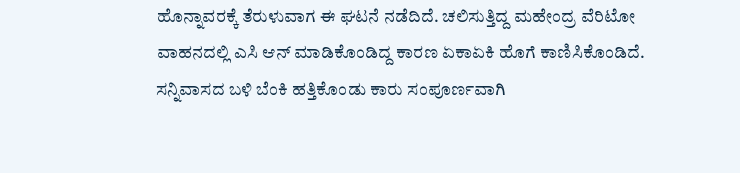ಹೊನ್ನಾವರಕ್ಕೆ ತೆರುಳುವಾಗ ಈ ಘಟನೆ ನಡೆದಿದೆ. ಚಲಿಸುತ್ತಿದ್ದ ಮಹೇಂದ್ರ ವೆರಿಟೋ ವಾಹನದಲ್ಲಿ ಎಸಿ ಆನ್ ಮಾಡಿಕೊಂಡಿದ್ದ ಕಾರಣ ಏಕಾಏಕಿ ಹೊಗೆ ಕಾಣಿಸಿಕೊಂಡಿದೆ. ಸನ್ನಿವಾಸದ ಬಳಿ ಬೆಂಕಿ ಹತ್ತಿಕೊಂಡು ಕಾರು ಸಂಪೂರ್ಣವಾಗಿ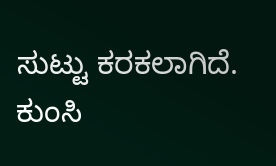ಸುಟ್ಟು ಕರಕಲಾಗಿದೆ. ಕುಂಸಿ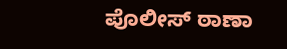ಪೊಲೀಸ್ ಠಾಣಾ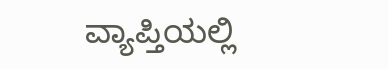ವ್ಯಾಪ್ತಿಯಲ್ಲಿ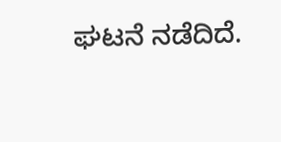ಘಟನೆ ನಡೆದಿದೆ.